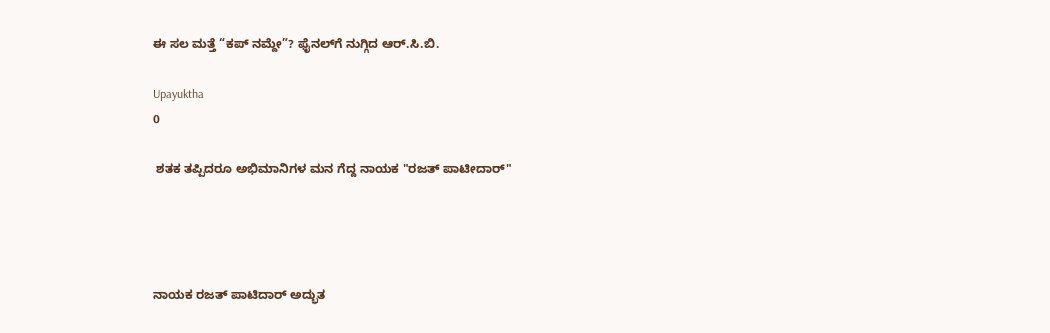ಈ ಸಲ ಮತ್ತೆ “ಕಪ್ ನಮ್ದೇ”? ಫೈನಲ್‌ಗೆ ನುಗ್ಗಿದ ಆರ್.ಸಿ.ಬಿ.

Upayuktha
0

 ಶತಕ ತಪ್ಪಿದರೂ ಅಭಿಮಾನಿಗಳ ಮನ ಗೆದ್ದ ನಾಯಕ "ರಜತ್ ಪಾಟೀದಾರ್"




ನಾಯಕ ರಜತ್ ಪಾಟಿದಾರ್ ಅದ್ಭುತ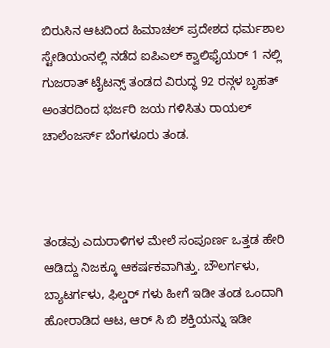ಬಿರುಸಿನ ಆಟದಿಂದ ಹಿಮಾಚಲ್ ಪ್ರದೇಶದ ಧರ್ಮಶಾಲ ಸ್ಟೇಡಿಯಂನಲ್ಲಿ ನಡೆದ ಐಪಿಎಲ್ ಕ್ವಾಲಿಫೈಯರ್ 1 ನಲ್ಲಿ ಗುಜರಾತ್ ಟೈಟನ್ಸ್ ತಂಡದ ವಿರುದ್ಧ 92 ರನ್ಗಳ ಬೃಹತ್ ಅಂತರದಿಂದ ಭರ್ಜರಿ ಜಯ ಗಳಿಸಿತು ರಾಯಲ್ ಚಾಲೆಂಜರ್ಸ್ ಬೆಂಗಳೂರು ತಂಡ.



ತಂಡವು ಎದುರಾಳಿಗಳ ಮೇಲೆ ಸಂಪೂರ್ಣ ಒತ್ತಡ ಹೇರಿ ಆಡಿದ್ದು ನಿಜಕ್ಕೂ ಆಕರ್ಷಕವಾಗಿತ್ತು. ಬೌಲರ್ಗಳು, ಬ್ಯಾಟರ್ಗಳು, ಫಿಲ್ಡರ್ ಗಳು ಹೀಗೆ ಇಡೀ ತಂಡ ಒಂದಾಗಿ ಹೋರಾಡಿದ ಆಟ, ಆರ್ ಸಿ ಬಿ ಶಕ್ತಿಯನ್ನು ಇಡೀ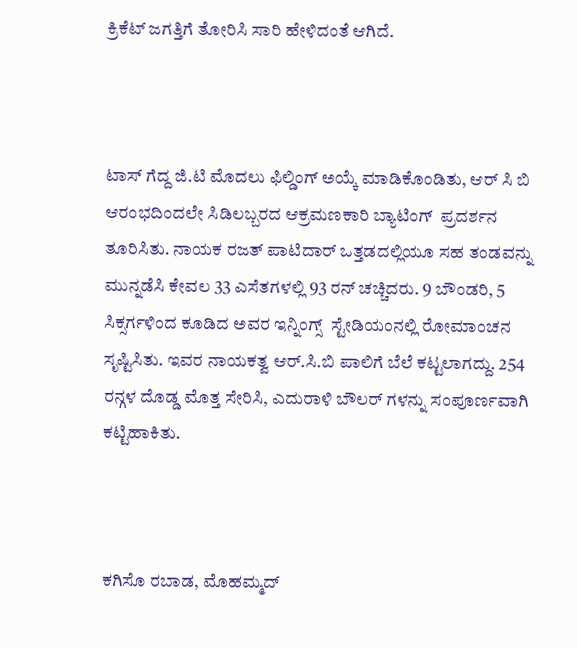ಕ್ರಿಕೆಟ್ ಜಗತ್ತಿಗೆ ತೋರಿಸಿ ಸಾರಿ ಹೇಳಿದಂತೆ ಆಗಿದೆ.



ಟಾಸ್ ಗೆದ್ದ ಜಿ.ಟಿ ಮೊದಲು ಫಿಲ್ಡಿಂಗ್ ಅಯ್ಕೆ ಮಾಡಿಕೊಂಡಿತು, ಆರ್ ಸಿ ಬಿ ಆರಂಭದಿಂದಲೇ ಸಿಡಿಲಬ್ಬರದ ಆಕ್ರಮಣಕಾರಿ ಬ್ಯಾಟಿಂಗ್  ಪ್ರದರ್ಶನ ತೂರಿಸಿತು. ನಾಯಕ ರಜತ್ ಪಾಟಿದಾರ್ ಒತ್ತಡದಲ್ಲಿಯೂ ಸಹ ತಂಡವನ್ನು ಮುನ್ನಡೆಸಿ ಕೇವಲ 33 ಎಸೆತಗಳಲ್ಲಿ 93 ರನ್ ಚಚ್ಚಿದರು. 9 ಬೌಂಡರಿ, 5 ಸಿಕ್ಸರ್ಗಳಿಂದ ಕೂಡಿದ ಅವರ ಇನ್ನಿಂಗ್ಸ್  ಸ್ಟೇಡಿಯಂನಲ್ಲಿ ರೋಮಾಂಚನ ಸೃಷ್ಟಿಸಿತು. ಇವರ ನಾಯಕತ್ವ ಆರ್.ಸಿ.ಬಿ ಪಾಲಿಗೆ ಬೆಲೆ ಕಟ್ಟಲಾಗದ್ದು. 254 ರನ್ಗಳ ದೊಡ್ಡ ಮೊತ್ತ ಸೇರಿಸಿ, ಎದುರಾಳಿ ಬೌಲರ್ ಗಳನ್ನು ಸಂಪೂರ್ಣವಾಗಿ ಕಟ್ಟಿಹಾಕಿತು.



ಕಗಿಸೊ ರಬಾಡ, ಮೊಹಮ್ಮದ್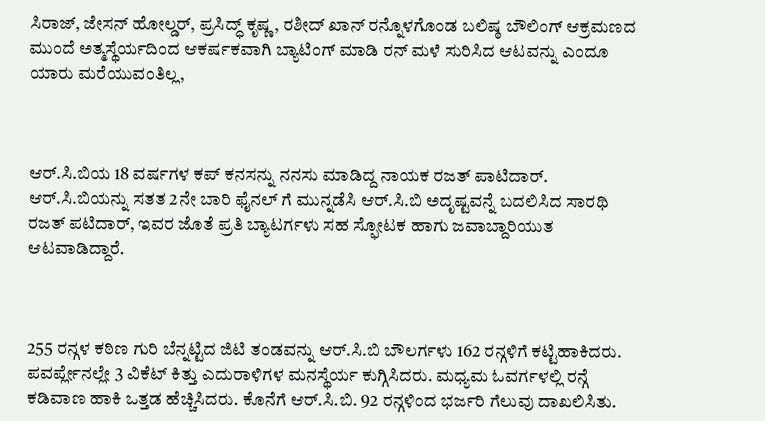ಸಿರಾಜ್, ಜೇಸನ್ ಹೋಲ್ಡರ್, ಪ್ರಸಿದ್ಧ್ ಕೃಷ್ಣ, ರಶೀದ್ ಖಾನ್ ರನ್ನೊಳಗೊಂಡ ಬಲಿಷ್ಠ ಬೌಲಿಂಗ್ ಆಕ್ರಮಣದ ಮುಂದೆ ಅತ್ಮಸ್ಥೆರ್ಯದಿಂದ ಆಕರ್ಷಕವಾಗಿ ಬ್ಯಾಟಿಂಗ್ ಮಾಡಿ ರನ್ ಮಳೆ ಸುರಿಸಿದ ಆಟವನ್ನು ಎಂದೂ ಯಾರು ಮರೆಯುವಂತಿಲ್ಲ,



ಆರ್.ಸಿ.ಬಿಯ 18 ವರ್ಷಗಳ ಕಪ್ ಕನಸನ್ನು ನನಸು ಮಾಡಿದ್ದ ನಾಯಕ ರಜತ್ ಪಾಟಿದಾರ್. ಆರ್.ಸಿ.ಬಿಯನ್ನು ಸತತ 2ನೇ ಬಾರಿ ಫೈನಲ್ ಗೆ ಮುನ್ನಡೆಸಿ ಆರ್.ಸಿ.ಬಿ ಅದೃಷ್ಟವನ್ನೆ ಬದಲಿಸಿದ ಸಾರಥಿ ರಜತ್ ಪಟಿದಾರ್, ಇವರ ಜೊತೆ ಪ್ರತಿ ಬ್ಯಾಟರ್ಗಳು ಸಹ ಸ್ಫೋಟಕ ಹಾಗು ಜವಾಬ್ದಾರಿಯುತ ಆಟವಾಡಿದ್ದಾರೆ.



255 ರನ್ಗಳ ಕಠಿಣ ಗುರಿ ಬೆನ್ನಟ್ಟಿದ ಜಿಟಿ ತಂಡವನ್ನು ಆರ್.ಸಿ.ಬಿ ಬೌಲರ್ಗಳು 162 ರನ್ಗಳಿಗೆ ಕಟ್ಟಿಹಾಕಿದರು. ಪವರ್ಪ್ಲೇನಲ್ಲೇ 3 ವಿಕೆಟ್ ಕಿತ್ತು ಎದುರಾಳಿಗಳ ಮನಸ್ಥೆರ್ಯ ಕುಗ್ಗಿಸಿದರು. ಮಧ್ಯಮ ಓವರ್ಗಳಲ್ಲಿ ರನ್ಗೆ ಕಡಿವಾಣ ಹಾಕಿ ಒತ್ತಡ ಹೆಚ್ಚಿಸಿದರು. ಕೊನೆಗೆ ಆರ್.ಸಿ.ಬಿ. 92 ರನ್ಗಳಿಂದ ಭರ್ಜರಿ ಗೆಲುವು ದಾಖಲಿಸಿತು.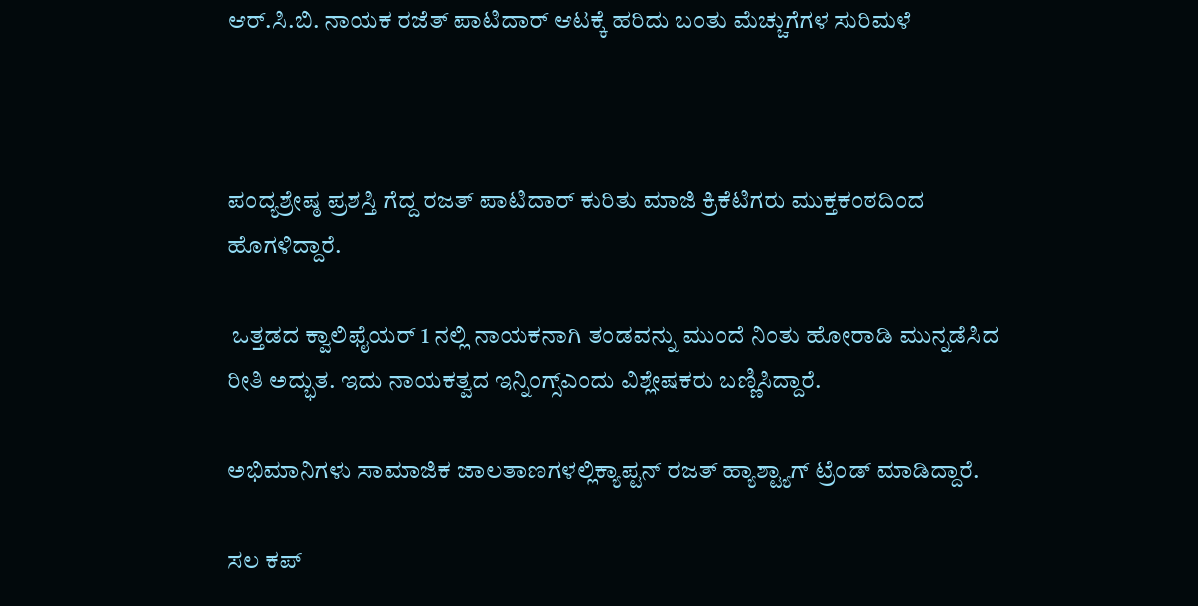ಆರ್.ಸಿ.ಬಿ. ನಾಯಕ ರಜೆತ್ ಪಾಟಿದಾರ್ ಆಟಕ್ಕೆ ಹರಿದು ಬಂತು ಮೆಚ್ಚುಗೆಗಳ ಸುರಿಮಳೆ



ಪಂದ್ಯಶ್ರೇಷ್ಠ ಪ್ರಶಸ್ತಿ ಗೆದ್ದ ರಜತ್ ಪಾಟಿದಾರ್ ಕುರಿತು ಮಾಜಿ ಕ್ರಿಕೆಟಿಗರು ಮುಕ್ತಕಂಠದಿಂದ ಹೊಗಳಿದ್ದಾರೆ.

 ಒತ್ತಡದ ಕ್ವಾಲಿಫೈಯರ್ 1 ನಲ್ಲಿ ನಾಯಕನಾಗಿ ತಂಡವನ್ನು ಮುಂದೆ ನಿಂತು ಹೋರಾಡಿ ಮುನ್ನಡೆಸಿದ ರೀತಿ ಅದ್ಭುತ. ಇದು ನಾಯಕತ್ವದ ಇನ್ನಿಂಗ್ಸ್ಎಂದು ವಿಶ್ಲೇಷಕರು ಬಣ್ಣಿಸಿದ್ದಾರೆ.

ಅಭಿಮಾನಿಗಳು ಸಾಮಾಜಿಕ ಜಾಲತಾಣಗಳಲ್ಲಿಕ್ಯಾಪ್ಟನ್ ರಜತ್ ಹ್ಯಾಶ್ಟ್ಯಾಗ್ ಟ್ರೆಂಡ್ ಮಾಡಿದ್ದಾರೆ.

ಸಲ ಕಪ್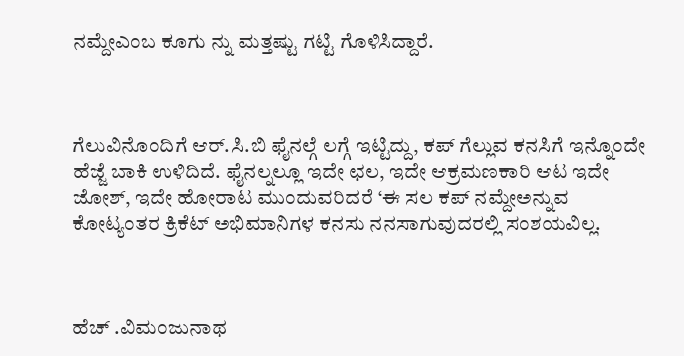ನಮ್ದೇಎಂಬ ಕೂಗು ನ್ನು ಮತ್ತಷ್ಟು ಗಟ್ಟಿ ಗೊಳಿಸಿದ್ದಾರೆ.



ಗೆಲುವಿನೊಂದಿಗೆ ಆರ್.ಸಿ.ಬಿ ಫೈನಲ್ಗೆ ಲಗ್ಗೆ ಇಟ್ಟಿದ್ದು, ಕಪ್ ಗೆಲ್ಲುವ ಕನಸಿಗೆ ಇನ್ನೊಂದೇ ಹೆಜ್ಜೆ ಬಾಕಿ ಉಳಿದಿದೆ. ಫೈನಲ್ನಲ್ಲೂ ಇದೇ ಛಲ, ಇದೇ ಆಕ್ರಮಣಕಾರಿ ಆಟ ಇದೇ ಜೋಶ್, ಇದೇ ಹೋರಾಟ ಮುಂದುವರಿದರೆ ‘ಈ ಸಲ ಕಪ್ ನಮ್ದೇಅನ್ನುವ  ಕೋಟ್ಯಂತರ ಕ್ರಿಕೆಟ್ ಅಭಿಮಾನಿಗಳ ಕನಸು ನನಸಾಗುವುದರಲ್ಲಿ ಸಂಶಯವಿಲ್ಲ.



ಹೆಚ್ .ವಿಮಂಜುನಾಥ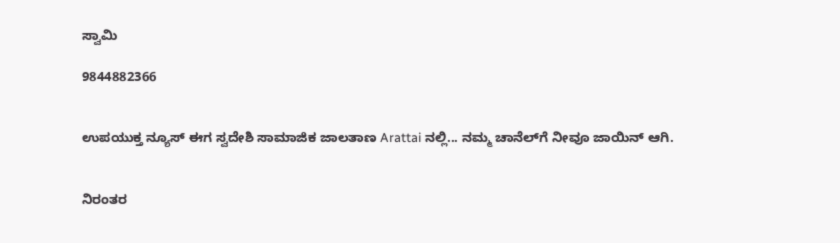ಸ್ವಾಮಿ

9844882366


ಉಪಯುಕ್ತ ನ್ಯೂಸ್ ಈಗ ಸ್ವದೇಶಿ ಸಾಮಾಜಿಕ ಜಾಲತಾಣ Arattai ನಲ್ಲಿ... ನಮ್ಮ ಚಾನೆಲ್‌ಗೆ ನೀವೂ ಜಾಯಿನ್ ಆಗಿ.


ನಿರಂತರ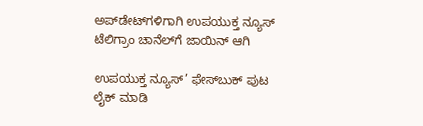ಅಪ್‌ಡೇಟ್‌ಗಳಿಗಾಗಿ ಉಪಯುಕ್ತ ನ್ಯೂಸ್‌ ಟೆಲಿಗ್ರಾಂ ಚಾನೆಲ್‌ಗೆ ಜಾಯಿನ್‌ ಆಗಿ

ಉಪಯುಕ್ತ ನ್ಯೂಸ್‌’ ಫೇಸ್‌ಬುಕ್ ಪುಟ ಲೈಕ್ ಮಾಡಿ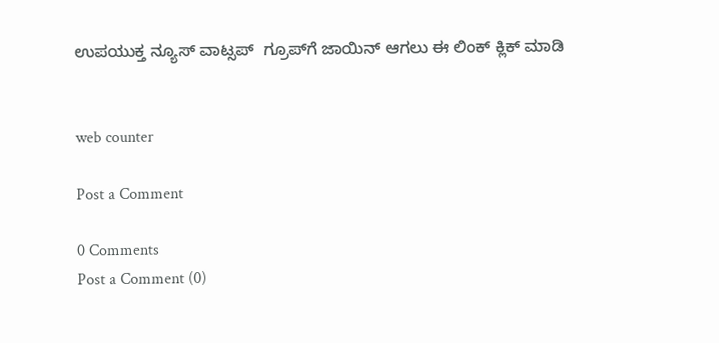ಉಪಯುಕ್ತ ನ್ಯೂಸ್‌ ವಾಟ್ಸಪ್‌  ಗ್ರೂಪ್‌ಗೆ ಜಾಯಿನ್ ಆಗಲು ಈ ಲಿಂಕ್ ಕ್ಲಿಕ್ ಮಾಡಿ


web counter

Post a Comment

0 Comments
Post a Comment (0)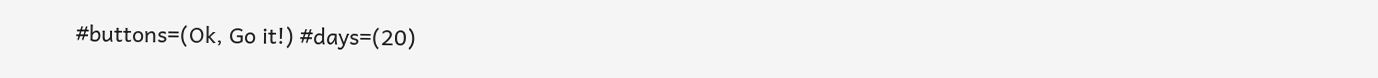#buttons=(Ok, Go it!) #days=(20)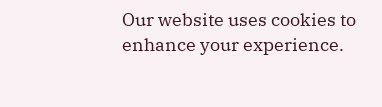Our website uses cookies to enhance your experience.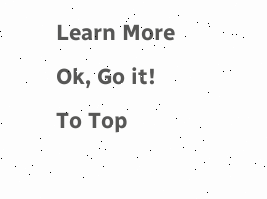Learn More
Ok, Go it!
To Top